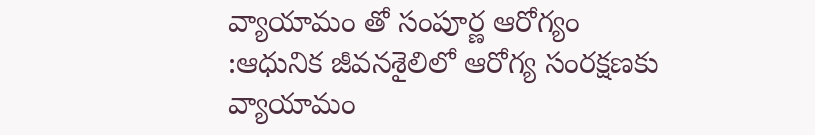వ్యాయామం తో సంపూర్ణ ఆరోగ్యం
:ఆధునిక జీవనశైలిలో ఆరోగ్య సంరక్షణకు వ్యాయామం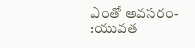ఎంతో అవసరం-
:యువత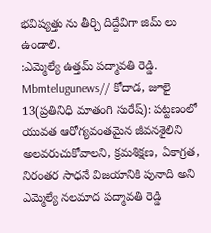భవిష్యత్తు ను తీర్చి దిద్దేవిగా జిమ్ లు ఉండాలి.
:ఎమ్మెల్యే ఉత్తమ్ పద్మావతి రెడ్డి.
Mbmtelugunews// కోదాడ, జూలై 13(ప్రతినిధి మాతంగి సురేష్): పట్టణంలో యువత ఆరోగ్యవంతమైన జీవనశైలిని అలవరుచుకోవాలని, క్రమశిక్షణ, ఏకాగ్రత, నిరంతర సాధనే విజయానికి పునాది అని ఎమ్మెల్యే నలమాద పద్మావతి రెడ్డి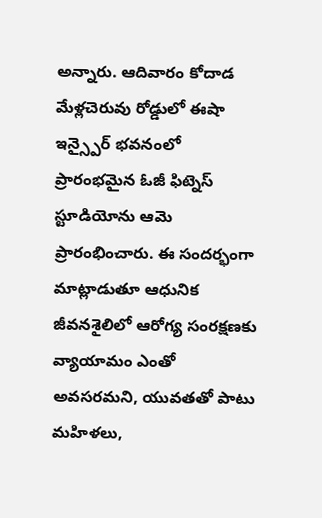అన్నారు. ఆదివారం కోదాడ మేళ్లచెరువు రోడ్డులో ఈషా ఇన్స్పైర్ భవనంలో ప్రారంభమైన ఓజీ ఫిట్నెస్ స్టూడియోను ఆమె ప్రారంభించారు. ఈ సందర్భంగా మాట్లాడుతూ ఆధునిక జీవనశైలిలో ఆరోగ్య సంరక్షణకు వ్యాయామం ఎంతో అవసరమని, యువతతో పాటు మహిళలు,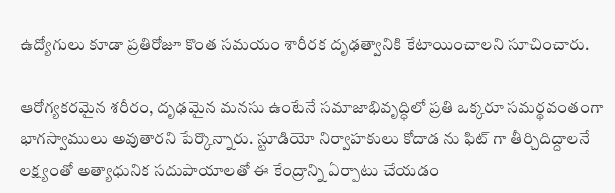ఉద్యోగులు కూడా ప్రతిరోజూ కొంత సమయం శారీరక దృఢత్వానికి కేటాయించాలని సూచించారు.

ఆరోగ్యకరమైన శరీరం, దృఢమైన మనసు ఉంటేనే సమాజాభివృద్ధిలో ప్రతి ఒక్కరూ సమర్థవంతంగా భాగస్వాములు అవుతారని పేర్కొన్నారు. స్టూడియో నిర్వాహకులు కోదాడ ను ఫిట్ గా తీర్చిదిద్దాలనే లక్ష్యంతో అత్యాధునిక సదుపాయాలతో ఈ కేంద్రాన్ని ఏర్పాటు చేయడం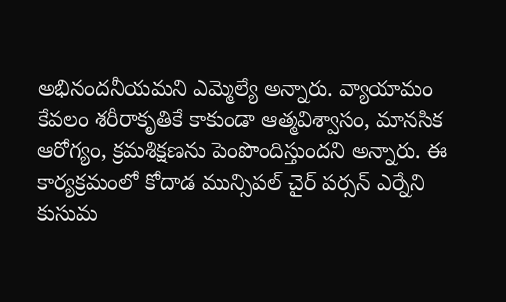అభినందనీయమని ఎమ్మెల్యే అన్నారు. వ్యాయామం కేవలం శరీరాకృతికే కాకుండా ఆత్మవిశ్వాసం, మానసిక ఆరోగ్యం, క్రమశిక్షణను పెంపొందిస్తుందని అన్నారు. ఈ కార్యక్రమంలో కోదాడ మున్సిపల్ చైర్ పర్సన్ ఎర్నేని కుసుమ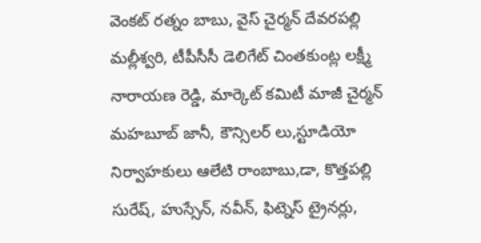వెంకట్ రత్నం బాబు, వైస్ చైర్మన్ దేవరపల్లి మల్లీశ్వరి, టీపీసీసీ డెలిగేట్ చింతకుంట్ల లక్ష్మీ నారాయణ రెడ్డి, మార్కెట్ కమిటీ మాజీ చైర్మన్ మహబూబ్ జానీ, కౌన్సిలర్ లు,స్టూడియో నిర్వాహకులు ఆలేటి రాంబాబు,డా, కొత్తపల్లి సురేష్, హుస్సేన్, నవీన్, ఫిట్నెస్ ట్రైనర్లు,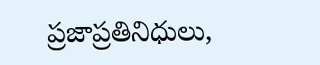ప్రజాప్రతినిధులు,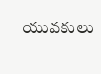యువకులు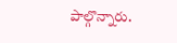పాల్గొన్నారు.